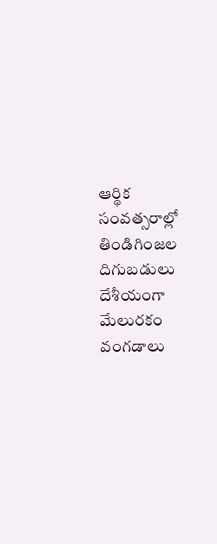ఆర్థిక సంవత్సరాల్లో తిండిగింజల దిగుబడులు
దేశీయంగా మేలురకం వంగడాలు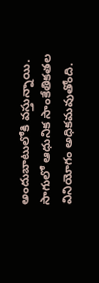అందుబాటులోకి వస్తున్నాయి. సాగులో ఆధునిక సాంకేతికతల వినియోగం అధికమవుతోంది.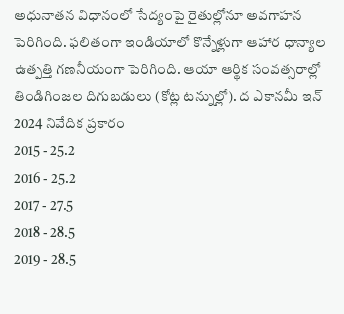అధునాతన విధానంలో సేద్యంపై రైతుల్లోనూ అవగాహన పెరిగింది. ఫలితంగా ఇండియాలో కొన్నేళ్లుగా ఆహార ధాన్యాల ఉత్పత్తి గణనీయంగా పెరిగింది. ఆయా ఆర్థిక సంవత్సరాల్లో తిండిగింజల దిగుబడులు (కోట్ల టన్నుల్లో). ద ఎకానమీ ఇన్ 2024 నివేదిక ప్రకారం
2015 - 25.2
2016 - 25.2
2017 - 27.5
2018 - 28.5
2019 - 28.5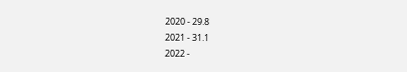2020 - 29.8
2021 - 31.1
2022 -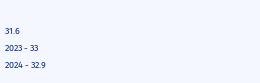31.6
2023 - 33
2024 - 32.9